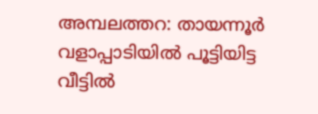അമ്പലത്തറ: തായന്നൂർ വളാപ്പാടിയിൽ പൂട്ടിയിട്ട വീട്ടിൽ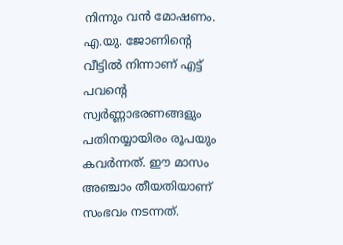നിന്നും വൻ മോഷണം. എ.യു. ജോണിന്റെ വീട്ടിൽ നിന്നാണ് എട്ട് പവന്റെ സ്വർണ്ണാഭരണങ്ങളും പതിനയ്യായിരം രൂപയും കവർന്നത്. ഈ മാസം അഞ്ചാം തീയതിയാണ് സംഭവം നടന്നത്.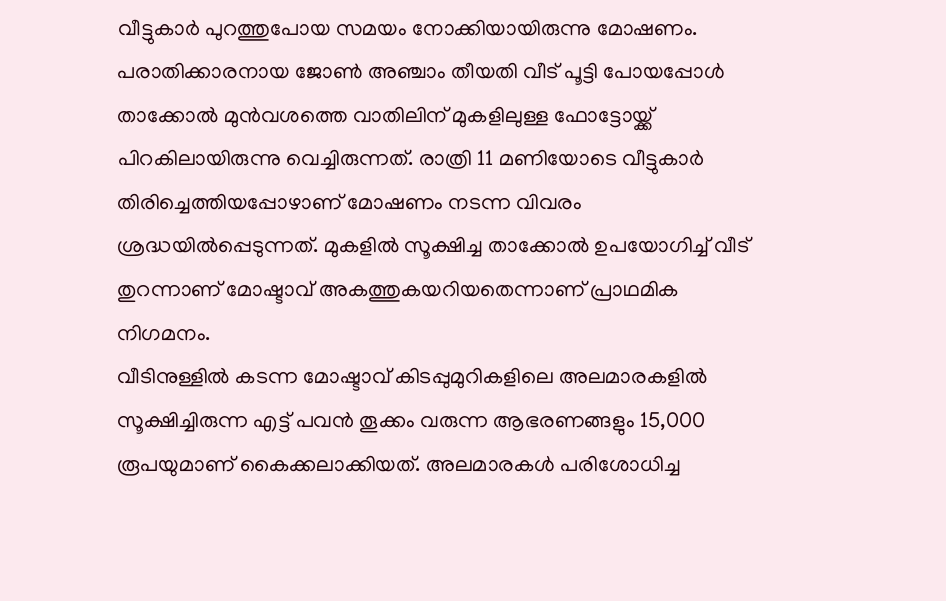വീട്ടുകാർ പുറത്തുപോയ സമയം നോക്കിയായിരുന്നു മോഷണം.
പരാതിക്കാരനായ ജോൺ അഞ്ചാം തീയതി വീട് പൂട്ടി പോയപ്പോൾ താക്കോൽ മുൻവശത്തെ വാതിലിന് മുകളിലുള്ള ഫോട്ടോയ്ക്ക് പിറകിലായിരുന്നു വെച്ചിരുന്നത്. രാത്രി 11 മണിയോടെ വീട്ടുകാർ തിരിച്ചെത്തിയപ്പോഴാണ് മോഷണം നടന്ന വിവരം ശ്രദ്ധയിൽപ്പെടുന്നത്. മുകളിൽ സൂക്ഷിച്ച താക്കോൽ ഉപയോഗിച്ച് വീട് തുറന്നാണ് മോഷ്ടാവ് അകത്തുകയറിയതെന്നാണ് പ്രാഥമിക നിഗമനം.
വീടിനുള്ളിൽ കടന്ന മോഷ്ടാവ് കിടപ്പുമുറികളിലെ അലമാരകളിൽ സൂക്ഷിച്ചിരുന്ന എട്ട് പവൻ തൂക്കം വരുന്ന ആഭരണങ്ങളും 15,000 രൂപയുമാണ് കൈക്കലാക്കിയത്. അലമാരകൾ പരിശോധിച്ച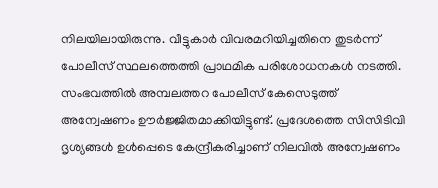നിലയിലായിരുന്നു. വീട്ടുകാർ വിവരമറിയിച്ചതിനെ തുടർന്ന് പോലീസ് സ്ഥലത്തെത്തി പ്രാഥമിക പരിശോധനകൾ നടത്തി.
സംഭവത്തിൽ അമ്പലത്തറ പോലീസ് കേസെടുത്ത് അന്വേഷണം ഊർജ്ജിതമാക്കിയിട്ടുണ്ട്. പ്രദേശത്തെ സിസിടിവി ദൃശ്യങ്ങൾ ഉൾപ്പെടെ കേന്ദ്രീകരിച്ചാണ് നിലവിൽ അന്വേഷണം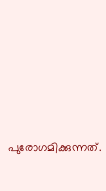പുരോഗമിക്കുന്നത്.